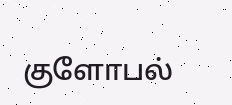குளோபல்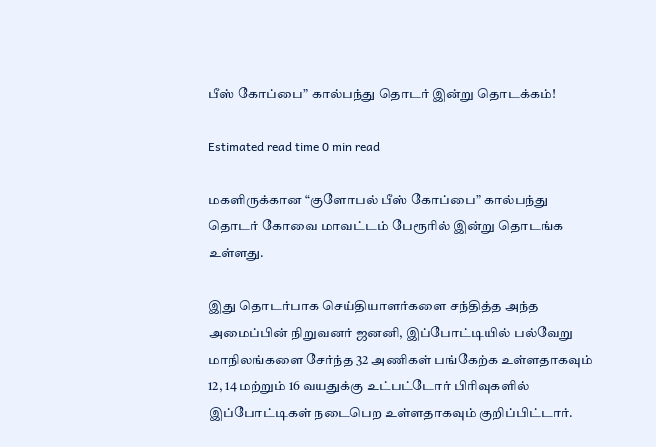பீஸ் கோப்பை” கால்பந்து தொடர் இன்று தொடக்கம்!

Estimated read time 0 min read

மகளிருக்கான “குளோபல் பீஸ் கோப்பை” கால்பந்து தொடர் கோவை மாவட்டம் பேரூரில் இன்று தொடங்க உள்ளது.

இது தொடர்பாக செய்தியாளர்களை சந்தித்த அந்த அமைப்பின் நிறுவனர் ஜனனி, இப்போட்டியில் பல்வேறு மாநிலங்களை சேர்ந்த 32 அணிகள் பங்கேற்க உள்ளதாகவும் 12, 14 மற்றும் 16 வயதுக்கு உட்பட்டோர் பிரிவுகளில் இப்போட்டிகள் நடைபெற உள்ளதாகவும் குறிப்பிட்டார்.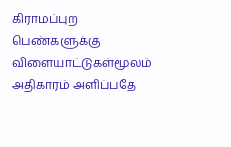கிராமப்புற பெண்களுக்கு விளையாட்டுகள்மூலம் அதிகாரம் அளிப்பதே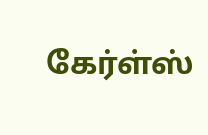கேர்ள்ஸ்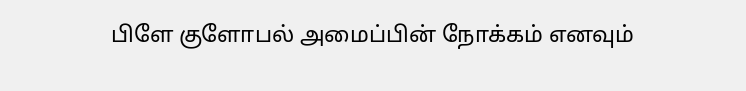பிளே குளோபல் அமைப்பின் நோக்கம் எனவும்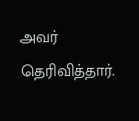அவர் தெரிவித்தார்.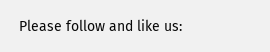Please follow and like us: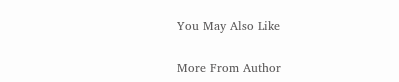You May Also Like

More From Author